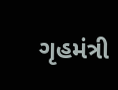ગૃહમંત્રી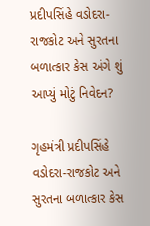પ્રદીપસિંહે વડોદરા-રાજકોટ અને સુરતના બળાત્કાર કેસ અંગે શું આપ્યું મોટું નિવેદન?

ગૃહમંત્રી પ્રદીપસિંહે વડોદરા-રાજકોટ અને સુરતના બળાત્કાર કેસ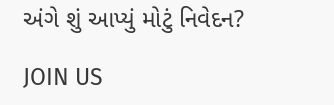અંગે શું આપ્યું મોટું નિવેદન?

JOIN US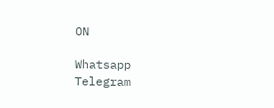ON

Whatsapp
Telegram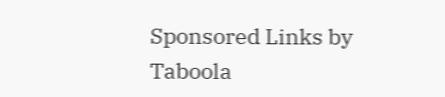Sponsored Links by Taboola